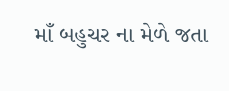માઁ બહુચર ના મેળે જતા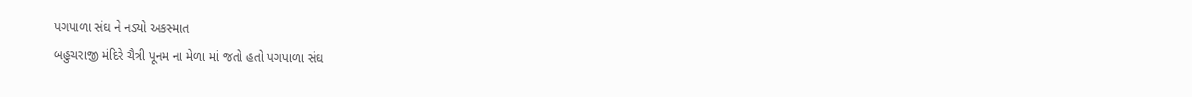પગપાળા સંઘ ને નડ્યો અકસ્માત
બહુચરાજી મંદિરે ચૈત્રી પૂનમ ના મેળા માં જતો હતો પગપાળા સંઘ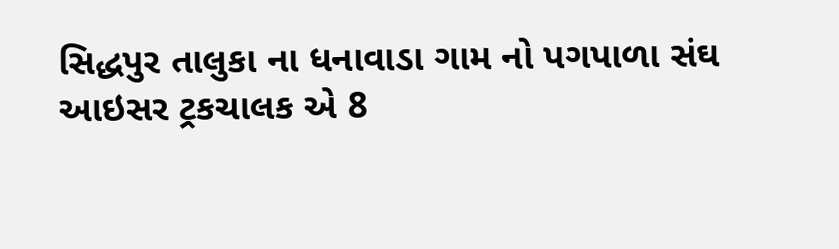સિદ્ધપુર તાલુકા ના ધનાવાડા ગામ નો પગપાળા સંઘ
આઇસર ટ્રકચાલક એ 8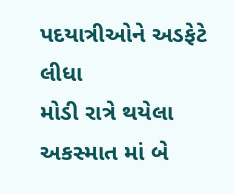પદયાત્રીઓને અડફેટે લીધા
મોડી રાત્રે થયેલા અકસ્માત માં બે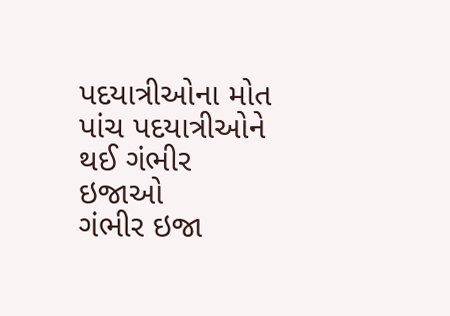પદયાત્રીઓના મોત
પાંચ પદયાત્રીઓને થઈ ગંભીર ઇજાઓ
ગંભીર ઇજા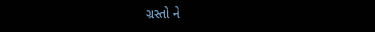ગ્રસ્તો ને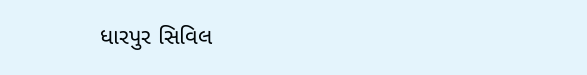ધારપુર સિવિલ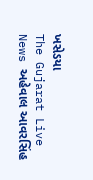ખસેડયા
The Gujarat Live News અહેવાલ આવરસિંહ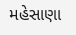મહેસાણા